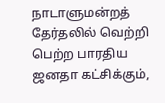நாடாளுமன்றத் தேர்தலில் வெற்றி பெற்ற பாரதிய ஜனதா கட்சிக்கும்,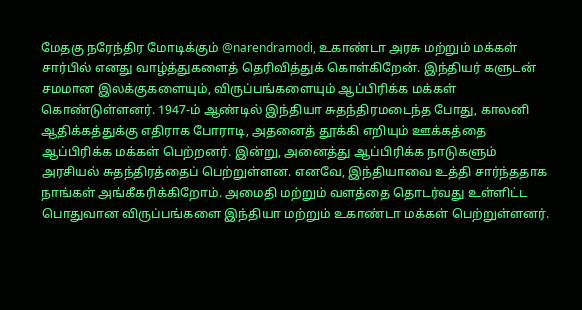மேதகு நரேந்திர மோடிக்கும் @narendramodi, உகாண்டா அரசு மற்றும் மக்கள் சார்பில் எனது வாழ்த்துகளைத் தெரிவித்துக் கொள்கிறேன். இந்தியர் களுடன் சமமான இலக்குகளையும், விருப்பங்களையும் ஆப்பிரிக்க மக்கள் கொண்டுள்ளனர். 1947-ம் ஆண்டில் இந்தியா சுதந்திரமடைந்த போது, காலனி ஆதிக்கத்துக்கு எதிராக போராடி, அதனைத் தூக்கி எறியும் ஊக்கத்தை ஆப்பிரிக்க மக்கள் பெற்றனர். இன்று, அனைத்து ஆப்பிரிக்க நாடுகளும் அரசியல் சுதந்திரத்தைப் பெற்றுள்ளன. எனவே, இந்தியாவை உத்தி சார்ந்ததாக நாங்கள் அங்கீகரிக்கிறோம். அமைதி மற்றும் வளத்தை தொடர்வது உள்ளிட்ட பொதுவான விருப்பங்களை இந்தியா மற்றும் உகாண்டா மக்கள் பெற்றுள்ளனர்.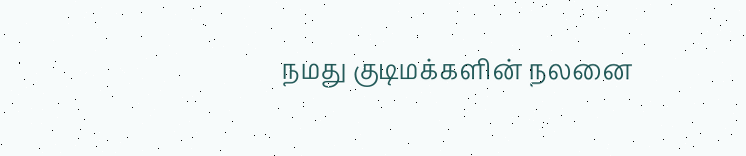நமது குடிமக்களின் நலனை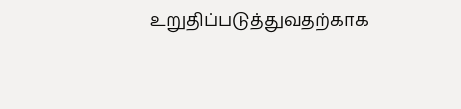உறுதிப்படுத்துவதற்காக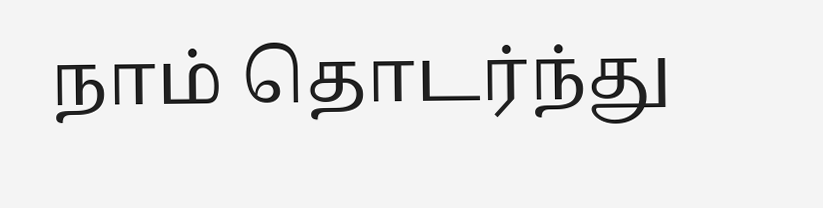நாம் தொடர்ந்து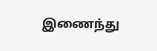இணைந்து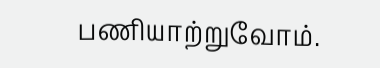பணியாற்றுவோம்.